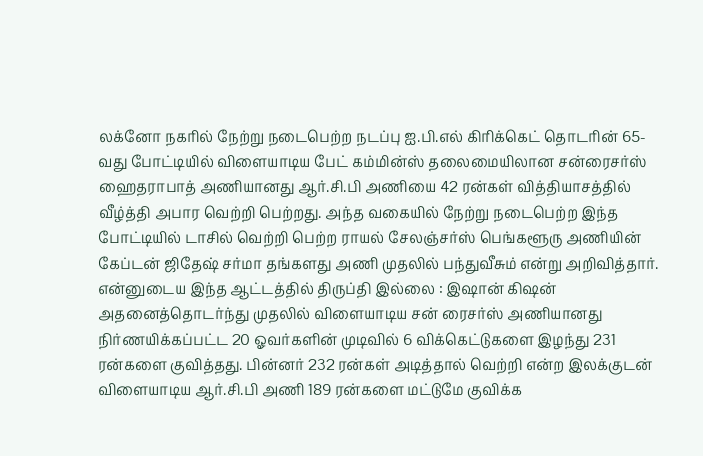லக்னோ நகரில் நேற்று நடைபெற்ற நடப்பு ஐ.பி.எல் கிரிக்கெட் தொடரின் 65-வது போட்டியில் விளையாடிய பேட் கம்மின்ஸ் தலைமையிலான சன்ரைசர்ஸ் ஹைதராபாத் அணியானது ஆர்.சி.பி அணியை 42 ரன்கள் வித்தியாசத்தில் வீழ்த்தி அபார வெற்றி பெற்றது. அந்த வகையில் நேற்று நடைபெற்ற இந்த போட்டியில் டாசில் வெற்றி பெற்ற ராயல் சேலஞ்சர்ஸ் பெங்களூரு அணியின் கேப்டன் ஜிதேஷ் சர்மா தங்களது அணி முதலில் பந்துவீசும் என்று அறிவித்தார்.
என்னுடைய இந்த ஆட்டத்தில் திருப்தி இல்லை : இஷான் கிஷன்
அதனைத்தொடர்ந்து முதலில் விளையாடிய சன் ரைசர்ஸ் அணியானது நிர்ணயிக்கப்பட்ட 20 ஓவர்களின் முடிவில் 6 விக்கெட்டுகளை இழந்து 231 ரன்களை குவித்தது. பின்னர் 232 ரன்கள் அடித்தால் வெற்றி என்ற இலக்குடன் விளையாடிய ஆர்.சி.பி அணி 189 ரன்களை மட்டுமே குவிக்க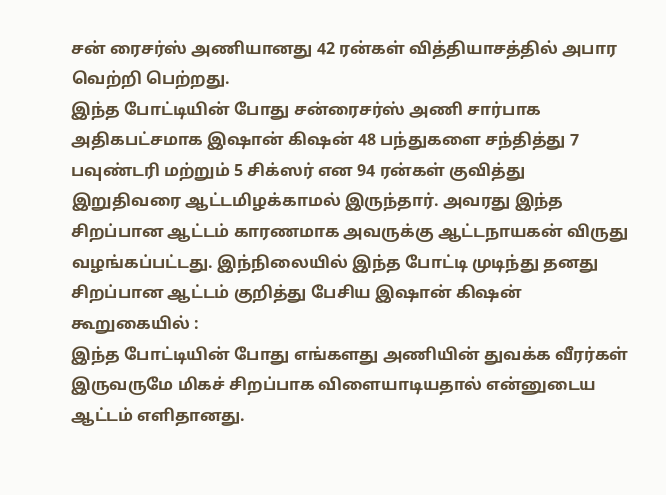சன் ரைசர்ஸ் அணியானது 42 ரன்கள் வித்தியாசத்தில் அபார வெற்றி பெற்றது.
இந்த போட்டியின் போது சன்ரைசர்ஸ் அணி சார்பாக அதிகபட்சமாக இஷான் கிஷன் 48 பந்துகளை சந்தித்து 7 பவுண்டரி மற்றும் 5 சிக்ஸர் என 94 ரன்கள் குவித்து இறுதிவரை ஆட்டமிழக்காமல் இருந்தார். அவரது இந்த சிறப்பான ஆட்டம் காரணமாக அவருக்கு ஆட்டநாயகன் விருது வழங்கப்பட்டது. இந்நிலையில் இந்த போட்டி முடிந்து தனது சிறப்பான ஆட்டம் குறித்து பேசிய இஷான் கிஷன் கூறுகையில் :
இந்த போட்டியின் போது எங்களது அணியின் துவக்க வீரர்கள் இருவருமே மிகச் சிறப்பாக விளையாடியதால் என்னுடைய ஆட்டம் எளிதானது.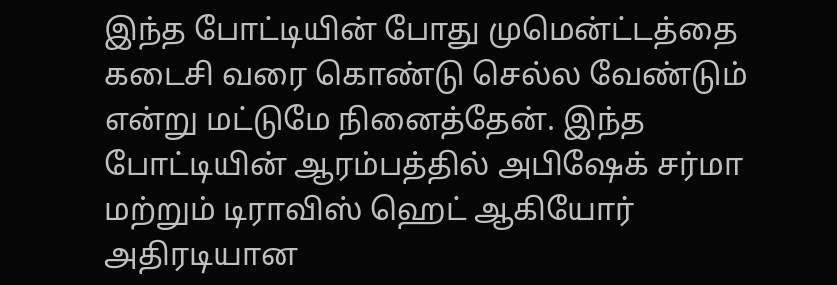இந்த போட்டியின் போது முமென்ட்டத்தை கடைசி வரை கொண்டு செல்ல வேண்டும் என்று மட்டுமே நினைத்தேன். இந்த போட்டியின் ஆரம்பத்தில் அபிஷேக் சர்மா மற்றும் டிராவிஸ் ஹெட் ஆகியோர் அதிரடியான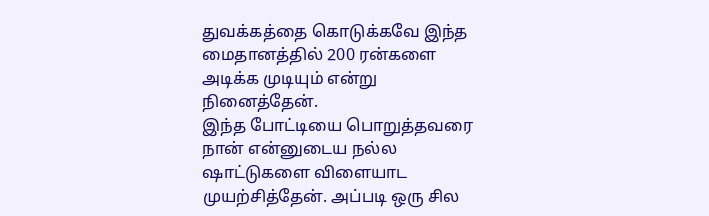துவக்கத்தை கொடுக்கவே இந்த மைதானத்தில் 200 ரன்களை அடிக்க முடியும் என்று நினைத்தேன்.
இந்த போட்டியை பொறுத்தவரை நான் என்னுடைய நல்ல ஷாட்டுகளை விளையாட முயற்சித்தேன். அப்படி ஒரு சில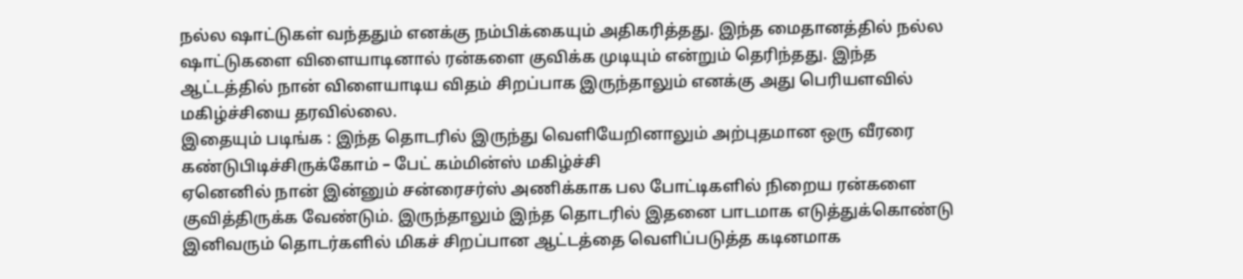நல்ல ஷாட்டுகள் வந்ததும் எனக்கு நம்பிக்கையும் அதிகரித்தது. இந்த மைதானத்தில் நல்ல ஷாட்டுகளை விளையாடினால் ரன்களை குவிக்க முடியும் என்றும் தெரிந்தது. இந்த ஆட்டத்தில் நான் விளையாடிய விதம் சிறப்பாக இருந்தாலும் எனக்கு அது பெரியளவில் மகிழ்ச்சியை தரவில்லை.
இதையும் படிங்க : இந்த தொடரில் இருந்து வெளியேறினாலும் அற்புதமான ஒரு வீரரை கண்டுபிடிச்சிருக்கோம் – பேட் கம்மின்ஸ் மகிழ்ச்சி
ஏனெனில் நான் இன்னும் சன்ரைசர்ஸ் அணிக்காக பல போட்டிகளில் நிறைய ரன்களை குவித்திருக்க வேண்டும். இருந்தாலும் இந்த தொடரில் இதனை பாடமாக எடுத்துக்கொண்டு இனிவரும் தொடர்களில் மிகச் சிறப்பான ஆட்டத்தை வெளிப்படுத்த கடினமாக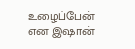உழைப்பேன் என இஷான்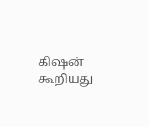கிஷன் கூறியது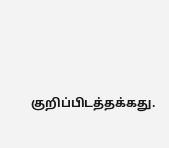குறிப்பிடத்தக்கது.